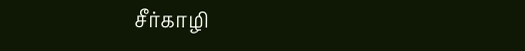சீர்காழி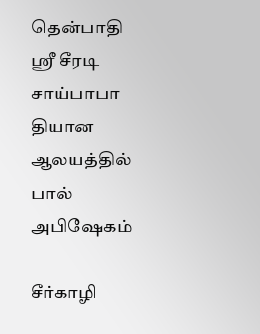தென்பாதி ஸ்ரீ சீரடி சாய்பாபா தியான ஆலயத்தில் பால் அபிஷேகம்

சீர்காழி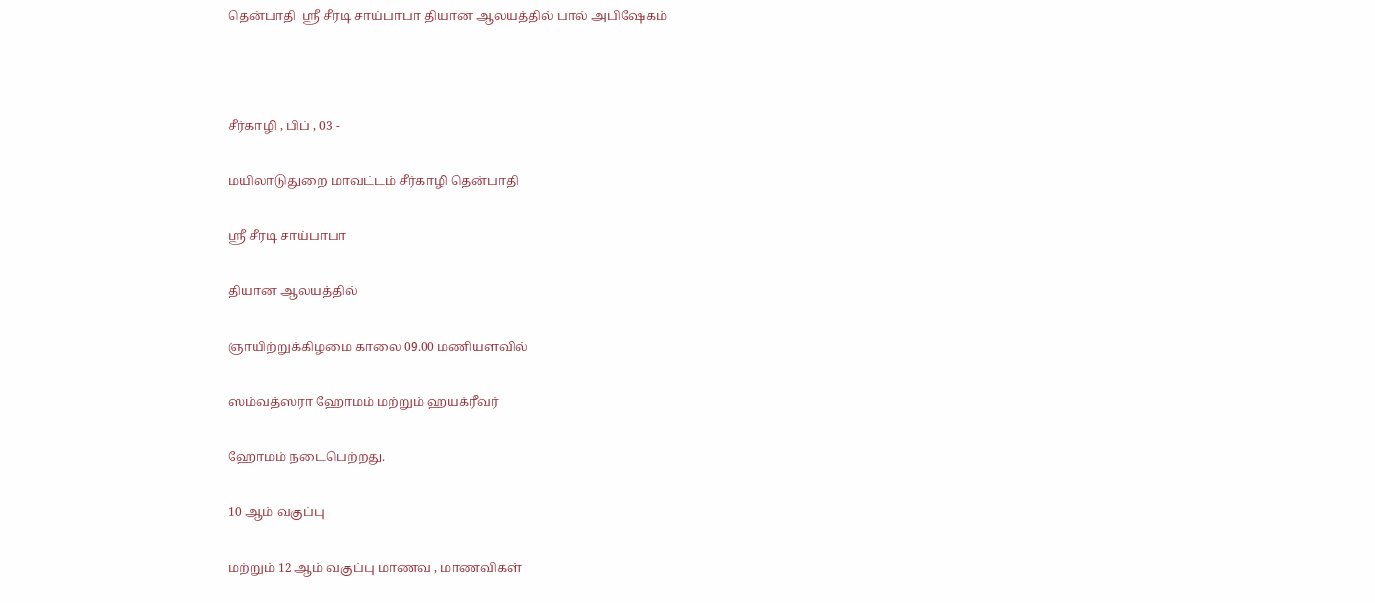தென்பாதி  ஸ்ரீ சீரடி சாய்பாபா தியான ஆலயத்தில் பால் அபிஷேகம்



சீர்காழி , பிப் , 03 -

மயிலாடுதுறை மாவட்டம் சீர்காழி தென்பாதி

ஸ்ரீ சீரடி சாய்பாபா

தியான ஆலயத்தில்

ஞாயிற்றுக்கிழமை காலை 09.00 மணியளவில்

ஸம்வத்ஸரா ஹோமம் மற்றும் ஹயக்ரீவர்

ஹோமம் நடைபெற்றது.

10 ஆம் வகுப்பு

மற்றும் 12 ஆம் வகுப்பு மாணவ , மாணவிகள்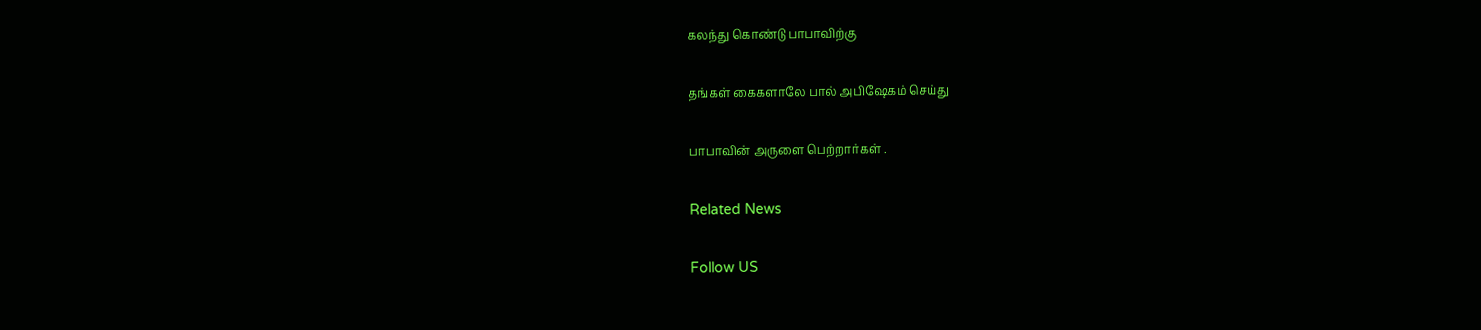கலந்து கொண்டு பாபாவிற்கு

தங்கள் கைகளாலே பால் அபிஷேகம் செய்து

பாபாவின் அருளை பெற்றார்கள் .

Related News

Follow US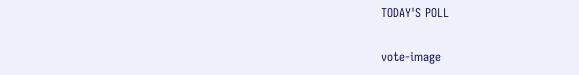TODAY'S POLL

vote-image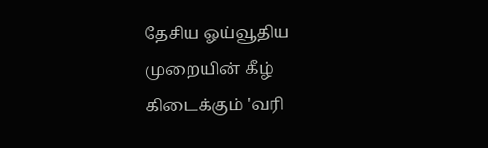தேசிய ஓய்வூதிய முறையின் கீழ் கிடைக்கும் 'வரி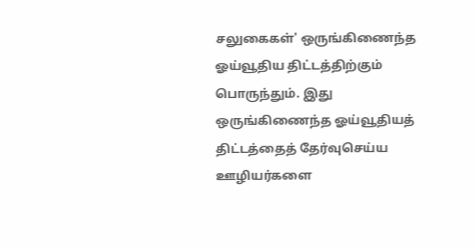சலுகைகள்' ஒருங்கிணைந்த ஓய்வூதிய திட்டத்திற்கும் பொருந்தும். இது ஒருங்கிணைந்த ஓய்வூதியத் திட்டத்தைத் தேர்வுசெய்ய ஊழியர்களை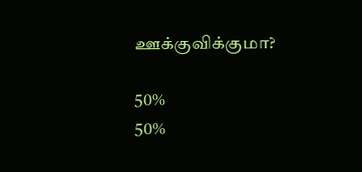ஊக்குவிக்குமா?

50%
50%